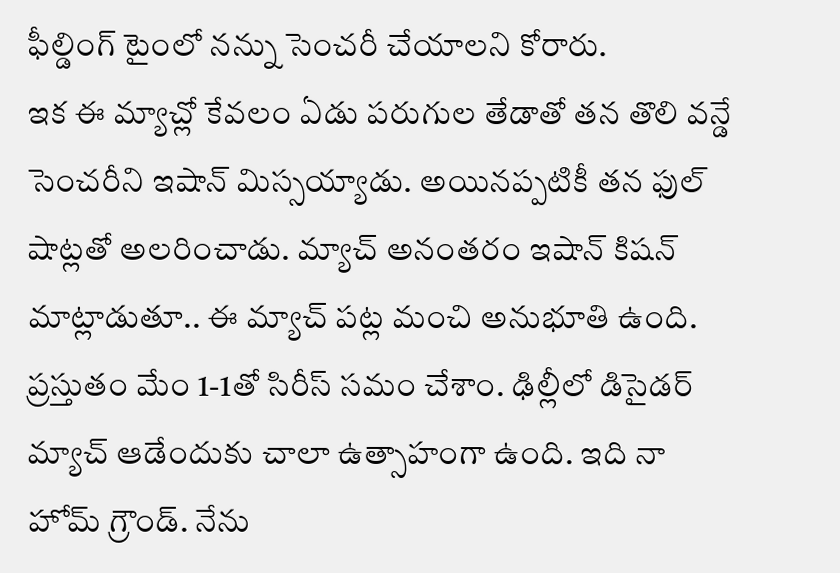ఫీల్డింగ్ టైంలో నన్ను సెంచరీ చేయాలని కోరారు.
ఇక ఈ మ్యాచ్లో కేవలం ఏడు పరుగుల తేడాతో తన తొలి వన్డే సెంచరీని ఇషాన్ మిస్సయ్యాడు. అయినప్పటికీ తన ఫుల్ షాట్లతో అలరించాడు. మ్యాచ్ అనంతరం ఇషాన్ కిషన్ మాట్లాడుతూ.. ఈ మ్యాచ్ పట్ల మంచి అనుభూతి ఉంది. ప్రస్తుతం మేం 1-1తో సిరీస్ సమం చేశాం. ఢిల్లీలో డిసైడర్ మ్యాచ్ ఆడేందుకు చాలా ఉత్సాహంగా ఉంది. ఇది నా హోమ్ గ్రౌండ్. నేను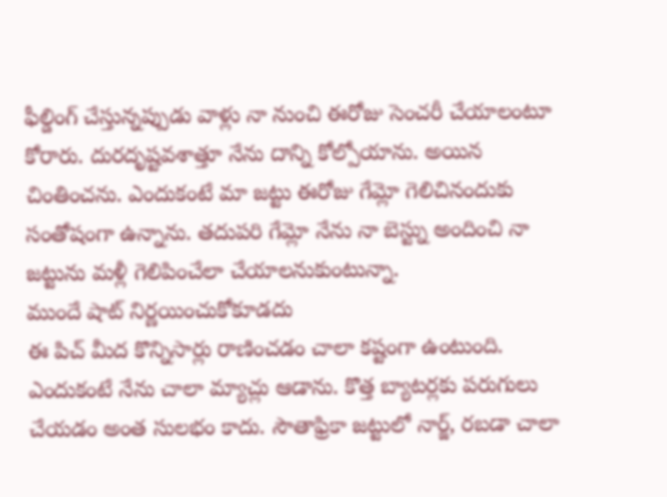ఫీల్డింగ్ చేస్తున్నప్పుడు వాళ్లు నా నుంచి ఈరోజు సెంచరీ చేయాలంటూ కోరారు. దురదృష్టవశాత్తూ నేను దాన్ని కోల్పోయాను. అయిన చింతించను. ఎందుకంటే మా జట్టు ఈరోజు గేమ్లో గెలిచినందుకు సంతోషంగా ఉన్నాను. తదుపరి గేమ్లో నేను నా బెస్ట్ను అందించి నా జట్టును మళ్లీ గెలిపించేలా చేయాలనుకుంటున్నా.
ముందే షాట్ నిర్ణయించుకోకూడదు
ఈ పిచ్ మీద కొన్నిసార్లు రాణించడం చాలా కష్టంగా ఉంటుంది. ఎందుకంటే నేను చాలా మ్యాచ్లు ఆడాను. కొత్త బ్యాటర్లకు పరుగులు చేయడం అంత సులభం కాదు. సౌతాఫ్రికా జట్టులో నార్జ్, రబడా చాలా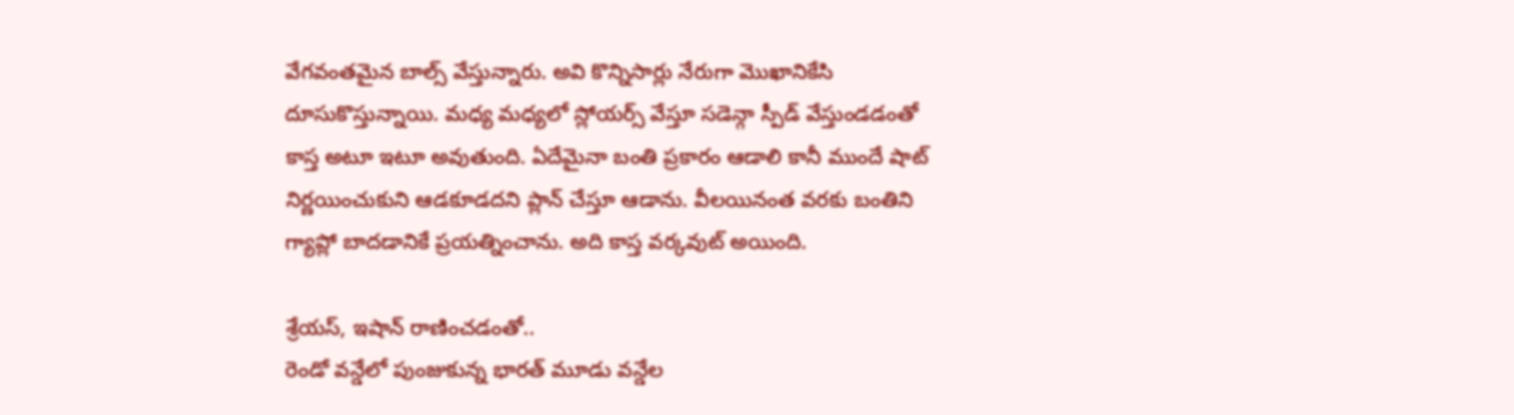వేగవంతమైన బాల్స్ వేస్తున్నారు. అవి కొన్నిసార్లు నేరుగా మొఖానికేసి దూసుకొస్తున్నాయి. మధ్య మధ్యలో స్లోయర్స్ వేస్తూ సడెన్గా స్పీడ్ వేస్తుండడంతో కాస్త అటూ ఇటూ అవుతుంది. ఏదేమైనా బంతి ప్రకారం ఆడాలి కానీ ముందే షాట్ నిర్ణయించుకుని ఆడకూడదని ప్లాన్ చేస్తూ ఆడాను. వీలయినంత వరకు బంతిని గ్యాప్లో బాదడానికే ప్రయత్నించాను. అది కాస్త వర్కవుట్ అయింది.

శ్రేయస్, ఇషాన్ రాణించడంతో..
రెండో వన్డేలో పుంజుకున్న భారత్ మూడు వన్డేల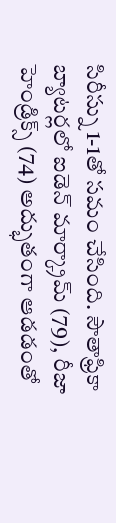సిరీస్ను 1-1తో సమం చేసింది. సౌతాఫ్రికా బ్యాటర్లలో ఐడెన్ మార్క్రామ్ (79), రీజా హెండ్రిక్స్ (74) అద్భుతంగా ఆడడంతో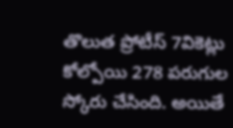తొలుత ప్రోటీస్ 7వికెట్లు కోల్పోయి 278 పరుగుల స్కోరు చేసింది. అయితే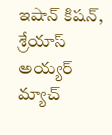ఇషాన్ కిషన్, శ్రేయాస్ అయ్యర్ మ్యాచ్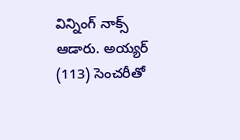విన్నింగ్ నాక్స్ ఆడారు. అయ్యర్ (113) సెంచరీతో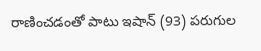రాణించడంతో పాటు ఇషాన్ (93) పరుగుల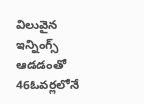విలువైన ఇన్నింగ్స్ ఆడడంతో 46ఓవర్లలోనే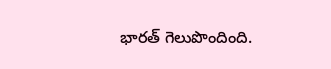భారత్ గెలుపొందింది.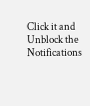Click it and Unblock the Notifications